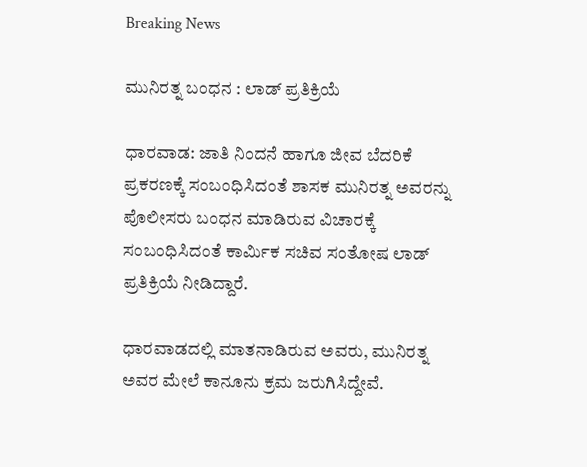Breaking News

ಮುನಿರತ್ನ ಬಂಧನ : ಲಾಡ್ ಪ್ರತಿಕ್ರಿಯೆ

ಧಾರವಾಡ: ಜಾತಿ ನಿಂದನೆ ಹಾಗೂ ಜೀವ ಬೆದರಿಕೆ ಪ್ರಕರಣಕ್ಕೆ ಸಂಬಂಧಿಸಿದಂತೆ ಶಾಸಕ ಮುನಿರತ್ನ ಅವರನ್ನು ಪೊಲೀಸರು ಬಂಧನ ಮಾಡಿರುವ ವಿಚಾರಕ್ಕೆ ಸಂಬಂಧಿಸಿದಂತೆ ಕಾರ್ಮಿಕ ಸಚಿವ ಸಂತೋಷ ಲಾಡ್ ಪ್ರತಿಕ್ರಿಯೆ ನೀಡಿದ್ದಾರೆ.

ಧಾರವಾಡದಲ್ಲಿ ಮಾತನಾಡಿರುವ ಅವರು, ಮುನಿರತ್ನ ಅವರ ಮೇಲೆ ಕಾನೂನು ಕ್ರಮ ಜರುಗಿಸಿದ್ದೇವೆ.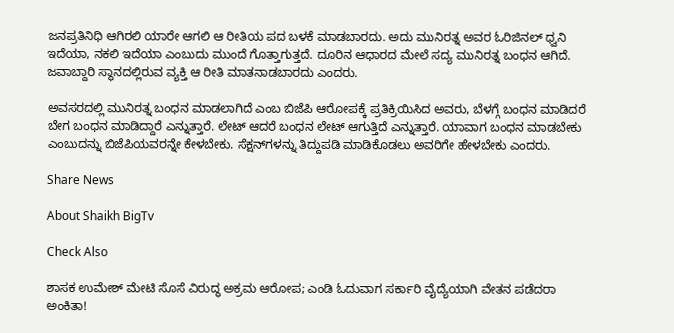ಜನಪ್ರತಿನಿಧಿ ಆಗಿರಲಿ ಯಾರೇ ಆಗಲಿ ಆ ರೀತಿಯ ಪದ ಬಳಕೆ ಮಾಡಬಾರದು. ಅದು ಮುನಿರತ್ನ ಅವರ ಓರಿಜಿನಲ್‌ ಧ್ವನಿ ಇದೆಯಾ, ನಕಲಿ ಇದೆಯಾ ಎಂಬುದು ಮುಂದೆ ಗೊತ್ತಾಗುತ್ತದೆ. ದೂರಿನ ಆಧಾರದ ಮೇಲೆ ಸದ್ಯ ಮುನಿರತ್ನ ಬಂಧನ ಆಗಿದೆ. ಜವಾಬ್ದಾರಿ ಸ್ಥಾನದಲ್ಲಿರುವ ವ್ಯಕ್ತಿ ಆ ರೀತಿ ಮಾತನಾಡಬಾರದು ಎಂದರು.

ಅವಸರದಲ್ಲಿ ಮುನಿರತ್ನ ಬಂಧನ ಮಾಡಲಾಗಿದೆ ಎಂಬ ಬಿಜೆಪಿ ಆರೋಪಕ್ಕೆ ಪ್ರತಿಕ್ರಿಯಿಸಿದ ಅವರು, ಬೆಳಗ್ಗೆ ಬಂಧನ ಮಾಡಿದರೆ ಬೇಗ ಬಂಧನ ಮಾಡಿದ್ದಾರೆ ಎನ್ನುತ್ತಾರೆ. ಲೇಟ್ ಆದರೆ ಬಂಧನ ಲೇಟ್ ಆಗುತ್ತಿದೆ ಎನ್ನುತ್ತಾರೆ. ಯಾವಾಗ ಬಂಧನ ಮಾಡಬೇಕು ಎಂಬುದನ್ನು ಬಿಜೆಪಿಯವರನ್ನೇ ಕೇಳಬೇಕು. ಸೆಕ್ಷನ್‌ಗಳನ್ನು ತಿದ್ದುಪಡಿ ಮಾಡಿಕೊಡಲು ಅವರಿಗೇ ಹೇಳಬೇಕು ಎಂದರು.

Share News

About Shaikh BigTv

Check Also

ಶಾಸಕ ಉಮೇಶ್ ಮೇಟಿ ಸೊಸೆ ವಿರುದ್ಧ ಅಕ್ರಮ ಆರೋಪ; ಎಂಡಿ ಓದುವಾಗ ಸರ್ಕಾರಿ ವೈದ್ಯೆಯಾಗಿ ವೇತನ ಪಡೆದರಾ ಅಂಕಿತಾ!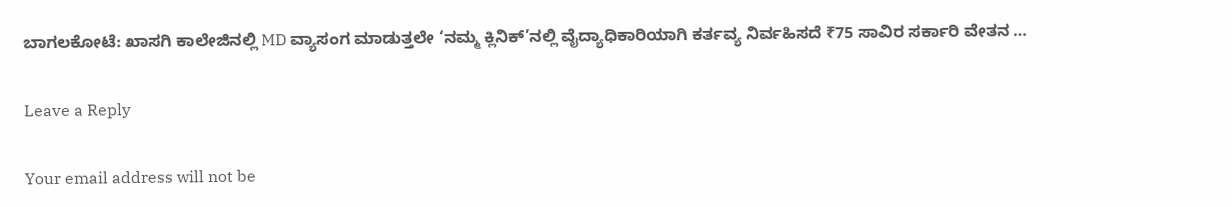ಬಾಗಲಕೋಟೆ: ಖಾಸಗಿ ಕಾಲೇಜಿನಲ್ಲಿ MD ವ್ಯಾಸಂಗ ಮಾಡುತ್ತಲೇ ‘ನಮ್ಮ ಕ್ಲಿನಿಕ್’ನಲ್ಲಿ ವೈದ್ಯಾಧಿಕಾರಿಯಾಗಿ ಕರ್ತವ್ಯ ನಿರ್ವಹಿಸದೆ ₹75 ಸಾವಿರ ಸರ್ಕಾರಿ ವೇತನ …

Leave a Reply

Your email address will not be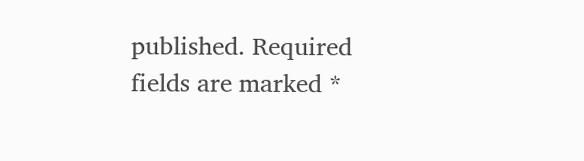published. Required fields are marked *